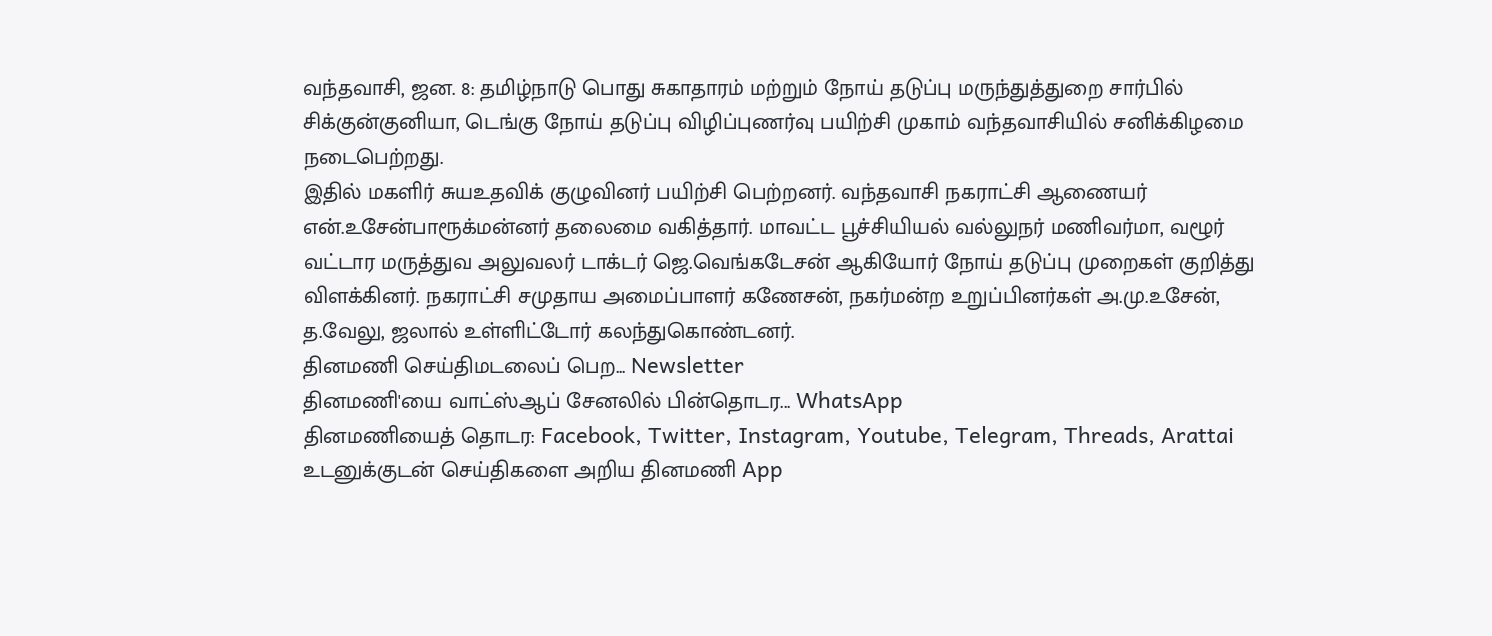வந்தவாசி, ஜன. 8: தமிழ்நாடு பொது சுகாதாரம் மற்றும் நோய் தடுப்பு மருந்துத்துறை சார்பில் சிக்குன்குனியா, டெங்கு நோய் தடுப்பு விழிப்புணர்வு பயிற்சி முகாம் வந்தவாசியில் சனிக்கிழமை நடைபெற்றது.
இதில் மகளிர் சுயஉதவிக் குழுவினர் பயிற்சி பெற்றனர். வந்தவாசி நகராட்சி ஆணையர் என்.உசேன்பாரூக்மன்னர் தலைமை வகித்தார். மாவட்ட பூச்சியியல் வல்லுநர் மணிவர்மா, வழூர் வட்டார மருத்துவ அலுவலர் டாக்டர் ஜெ.வெங்கடேசன் ஆகியோர் நோய் தடுப்பு முறைகள் குறித்து விளக்கினர். நகராட்சி சமுதாய அமைப்பாளர் கணேசன், நகர்மன்ற உறுப்பினர்கள் அ.மு.உசேன், த.வேலு, ஜலால் உள்ளிட்டோர் கலந்துகொண்டனர்.
தினமணி செய்திமடலைப் பெற... Newsletter
தினமணி'யை வாட்ஸ்ஆப் சேனலில் பின்தொடர... WhatsApp
தினமணியைத் தொடர: Facebook, Twitter, Instagram, Youtube, Telegram, Threads, Arattai
உடனுக்குடன் செய்திகளை அறிய தினமணி App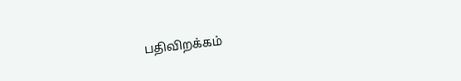பதிவிறக்கம்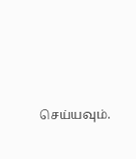செய்யவும்.